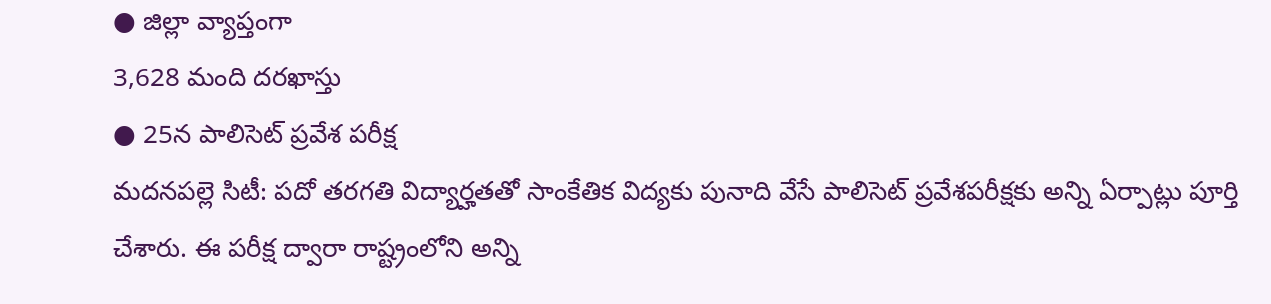● జిల్లా వ్యాప్తంగా
3,628 మంది దరఖాస్తు
● 25న పాలిసెట్ ప్రవేశ పరీక్ష
మదనపల్లె సిటీ: పదో తరగతి విద్యార్హతతో సాంకేతిక విద్యకు పునాది వేసే పాలిసెట్ ప్రవేశపరీక్షకు అన్ని ఏర్పాట్లు పూర్తి చేశారు. ఈ పరీక్ష ద్వారా రాష్ట్రంలోని అన్ని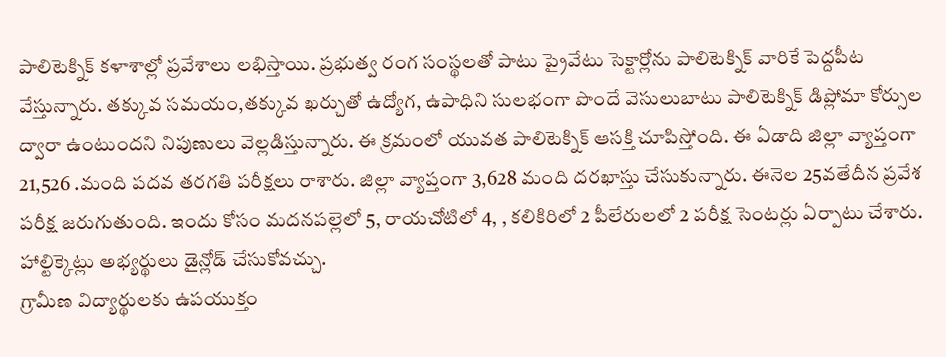పాలిటెక్నిక్ కళాశాల్లో ప్రవేశాలు లభిస్తాయి. ప్రభుత్వ రంగ సంస్థలతో పాటు ప్రైవేటు సెక్టార్లోను పాలిటెక్నిక్ వారికే పెద్దపీట వేస్తున్నారు. తక్కువ సమయం,తక్కువ ఖర్చుతో ఉద్యోగ, ఉపాధిని సులభంగా పొందే వెసులుబాటు పాలిటెక్నిక్ డిప్లోమా కోర్సుల ద్వారా ఉంటుందని నిపుణులు వెల్లడిస్తున్నారు. ఈ క్రమంలో యువత పాలిటెక్నిక్ ఆసక్తి చూపిస్తోంది. ఈ ఏడాది జిల్లా వ్యాప్తంగా 21,526 .మంది పదవ తరగతి పరీక్షలు రాశారు. జిల్లా వ్యాప్తంగా 3,628 మంది దరఖాస్తు చేసుకున్నారు. ఈనెల 25వతేదీన ప్రవేశ పరీక్ష జరుగుతుంది. ఇందు కోసం మదనపల్లెలో 5, రాయచోటిలో 4, , కలికిరిలో 2 పీలేరులలో 2 పరీక్ష సెంటర్లు ఏర్పాటు చేశారు. హాల్టిక్కెట్లు అభ్యర్థులు డైన్లోడ్ చేసుకోవచ్చు.
గ్రామీణ విద్యార్థులకు ఉపయుక్తం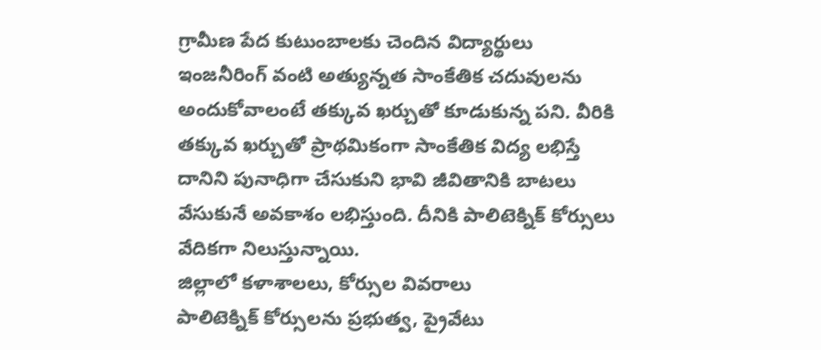గ్రామీణ పేద కుటుంబాలకు చెందిన విద్యార్థులు ఇంజనీరింగ్ వంటి అత్యున్నత సాంకేతిక చదువులను అందుకోవాలంటే తక్కువ ఖర్చుతో కూడుకున్న పని. వీరికి తక్కువ ఖర్చుతో ప్రాథమికంగా సాంకేతిక విద్య లభిస్తే దానిని పునాధిగా చేసుకుని భావి జీవితానికి బాటలు వేసుకునే అవకాశం లభిస్తుంది. దీనికి పాలిటెక్నిక్ కోర్సులు వేదికగా నిలుస్తున్నాయి.
జిల్లాలో కళాశాలలు, కోర్సుల వివరాలు
పాలిటెక్నిక్ కోర్సులను ప్రభుత్వ, ప్రైవేటు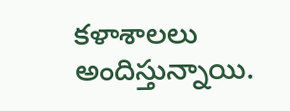కళాశాలలు అందిస్తున్నాయి.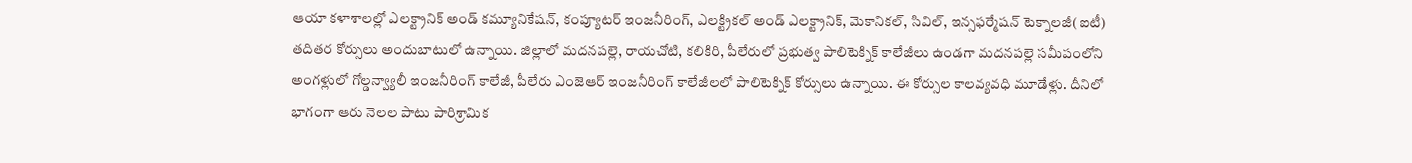ఆయా కళాశాలల్లో ఎలక్ట్రానిక్ అండ్ కమ్యూనికేషన్, కంప్యూటర్ ఇంజనీరింగ్, ఎలక్ట్రికల్ అండ్ ఎలక్ట్రానిక్, మెకానికల్, సివిల్, ఇన్సఫర్మేషన్ టెక్నాలజీ(ఐటీ) తదితర కోర్సులు అందుబాటులో ఉన్నాయి. జిల్లాలో మదనపల్లె, రాయచోటి, కలికిరి, పీలేరులో ప్రభుత్వ పాలిటెక్నిక్ కాలేజీలు ఉండగా మదనపల్లె సమీపంలోని అంగళ్లులో గోల్డన్వ్యాలీ ఇంజనీరింగ్ కాలేజీ, పీలేరు ఎంజెఆర్ ఇంజనీరింగ్ కాలేజీలలో పాలిటెక్నిక్ కోర్సులు ఉన్నాయి. ఈ కోర్సుల కాలవ్యవధి మూడేళ్లు. దీనిలో భాగంగా ఆరు నెలల పాటు పారిశ్రామిక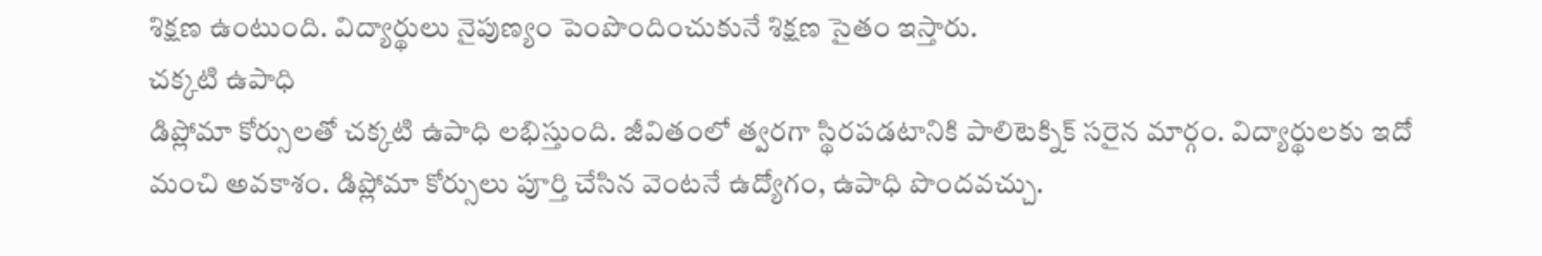శిక్షణ ఉంటుంది. విద్యార్థులు నైపుణ్యం పెంపొందించుకునే శిక్షణ సైతం ఇస్తారు.
చక్కటి ఉపాధి
డిప్లోమా కోర్సులతో చక్కటి ఉపాధి లభిస్తుంది. జీవితంలో త్వరగా స్థిరపడటానికి పాలిటెక్నిక్ సరైన మార్గం. విద్యార్థులకు ఇదో మంచి అవకాశం. డిప్లోమా కోర్సులు పూర్తి చేసిన వెంటనే ఉద్యోగం, ఉపాధి పొందవచ్చు.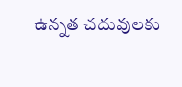ఉన్నత చదువులకు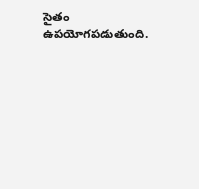సైతం ఉపయోగపడుతుంది.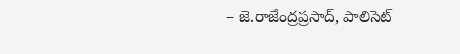– జె.రాజేంద్రప్రసాద్, పాలిసెట్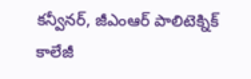కన్వీనర్, జీఎంఆర్ పాలిటెక్నిక్ కాలేజీ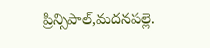ప్రిన్సిపాల్,మదనపల్లె.